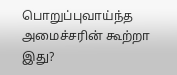பொறுப்புவாய்ந்த அமைச்சரின் கூற்றா இது?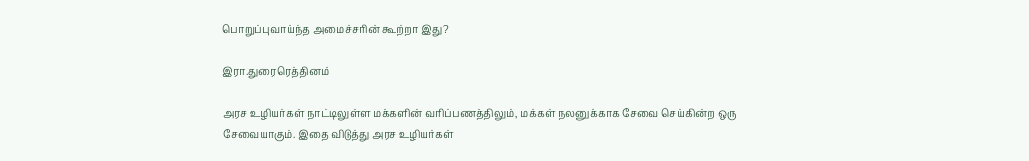பொறுப்புவாய்ந்த அமைச்சரின் கூற்றா இது?

இரா.துரைரெத்தினம்

அரச உழியர்கள் நாட்டிலுள்ள மக்களின் வரிப்பணத்திலும், மக்கள் நலனுக்காக சேவை செய்கின்ற ஒரு சேவையாகும். இதை விடுத்து அரச உழியர்கள்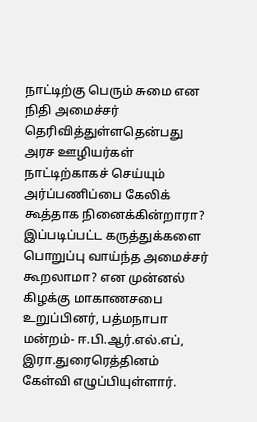நாட்டிற்கு பெரும் சுமை என நிதி அமைச்சர் தெரிவித்துள்ளதென்பது அரச ஊழியர்கள் நாட்டிற்காகச் செய்யும் அர்ப்பணிப்பை கேலிக் கூத்தாக நினைக்கின்றாரா? இப்படிப்பட்ட கருத்துக்களை பொறுப்பு வாய்ந்த அமைச்சர் கூறலாமா? என முன்னல் கிழக்கு மாகாணசபை உறுப்பினர், பத்மநாபா மன்றம்- ஈ.பி.ஆர்.எல்.எப், இரா.துரைரெத்தினம் கேள்வி எழுப்பியுள்ளார்.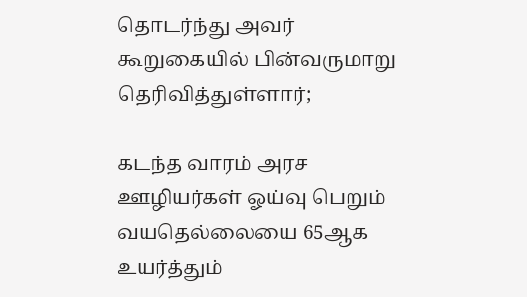தொடர்ந்து அவர் கூறுகையில் பின்வருமாறு தெரிவித்துள்ளார்;

கடந்த வாரம் அரச ஊழியர்கள் ஓய்வு பெறும் வயதெல்லையை 65ஆக உயர்த்தும்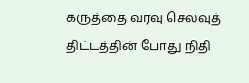கருத்தை வரவு செலவுத் திட்டத்தின் போது நிதி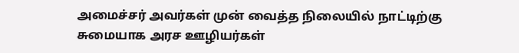அமைச்சர் அவர்கள் முன் வைத்த நிலையில் நாட்டிற்கு சுமையாக அரச ஊழியர்கள்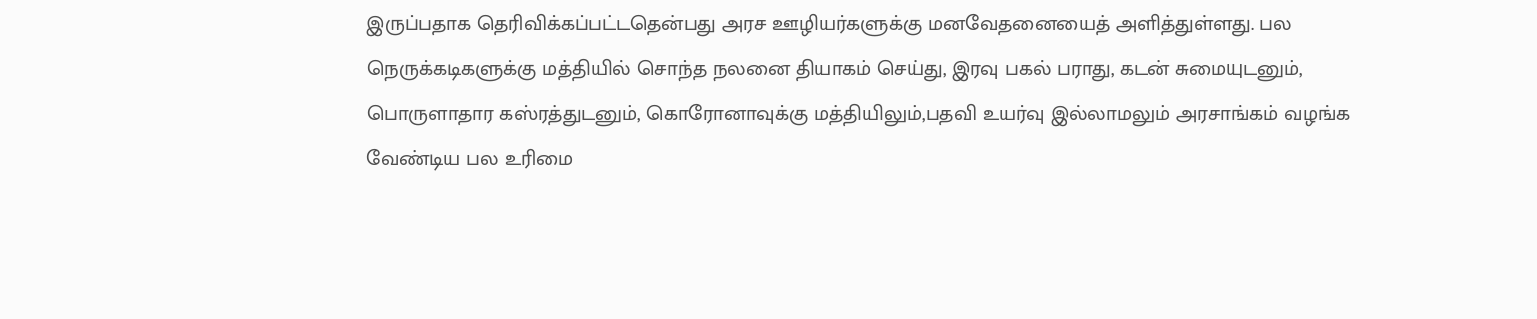இருப்பதாக தெரிவிக்கப்பட்டதென்பது அரச ஊழியர்களுக்கு மனவேதனையைத் அளித்துள்ளது. பல நெருக்கடிகளுக்கு மத்தியில் சொந்த நலனை தியாகம் செய்து, இரவு பகல் பராது, கடன் சுமையுடனும், பொருளாதார கஸ்ரத்துடனும், கொரோனாவுக்கு மத்தியிலும்,பதவி உயர்வு இல்லாமலும் அரசாங்கம் வழங்க வேண்டிய பல உரிமை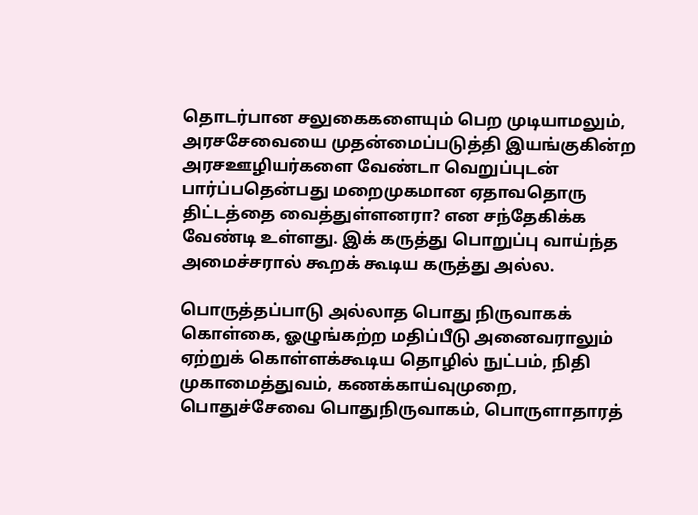தொடர்பான சலுகைகளையும் பெற முடியாமலும், அரசசேவையை முதன்மைப்படுத்தி இயங்குகின்ற அரசஊழியர்களை வேண்டா வெறுப்புடன் பார்ப்பதென்பது மறைமுகமான ஏதாவதொரு திட்டத்தை வைத்துள்ளனரா? என சந்தேகிக்க வேண்டி உள்ளது. இக் கருத்து பொறுப்பு வாய்ந்த அமைச்சரால் கூறக் கூடிய கருத்து அல்ல.

பொருத்தப்பாடு அல்லாத பொது நிருவாகக் கொள்கை, ஓழுங்கற்ற மதிப்பீடு அனைவராலும் ஏற்றுக் கொள்ளக்கூடிய தொழில் நுட்பம், நிதி முகாமைத்துவம், கணக்காய்வுமுறை, பொதுச்சேவை பொதுநிருவாகம், பொருளாதாரத்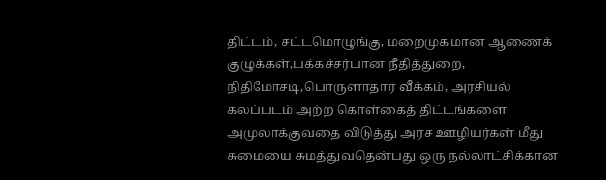திட்டம், சட்டமொழுங்கு, மறைமுகமான ஆணைக் குழுக்கள்,பக்கச்சர்பான நீதித்துறை, நிதிமோசடி,பொருளாதார வீக்கம், அரசியல் கலப்படம் அற்ற கொள்கைத் திட்டங்களை அமுலாக்குவதை விடுத்து அரச ஊழியர்கள் மீது சுமையை சுமத்துவதென்பது ஒரு நல்லாட்சிக்கான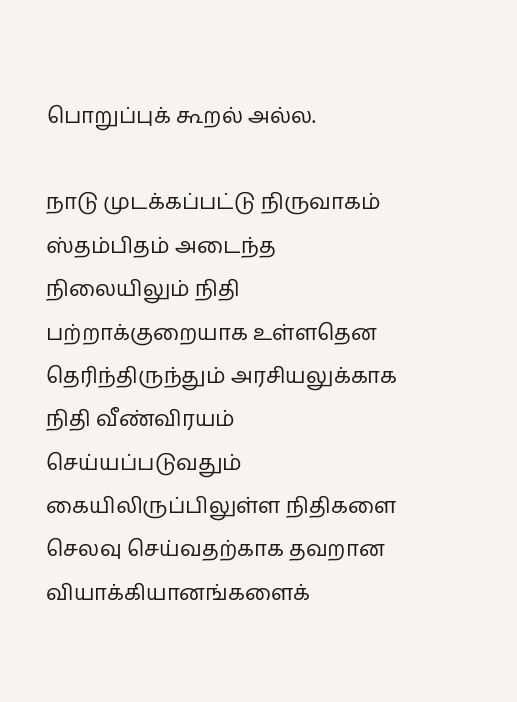பொறுப்புக் கூறல் அல்ல.

நாடு முடக்கப்பட்டு நிருவாகம் ஸ்தம்பிதம் அடைந்த நிலையிலும் நிதி பற்றாக்குறையாக உள்ளதென தெரிந்திருந்தும் அரசியலுக்காக நிதி வீண்விரயம் செய்யப்படுவதும் கையிலிருப்பிலுள்ள நிதிகளை செலவு செய்வதற்காக தவறான வியாக்கியானங்களைக்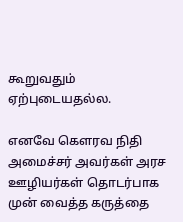கூறுவதும் ஏற்புடையதல்ல.

எனவே கௌரவ நிதி அமைச்சர் அவர்கள் அரச ஊழியர்கள் தொடர்பாக முன் வைத்த கருத்தை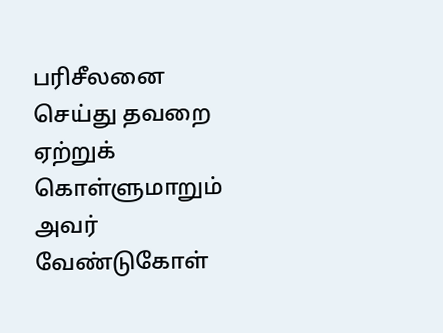பரிசீலனை செய்து தவறை ஏற்றுக் கொள்ளுமாறும் அவர் வேண்டுகோள்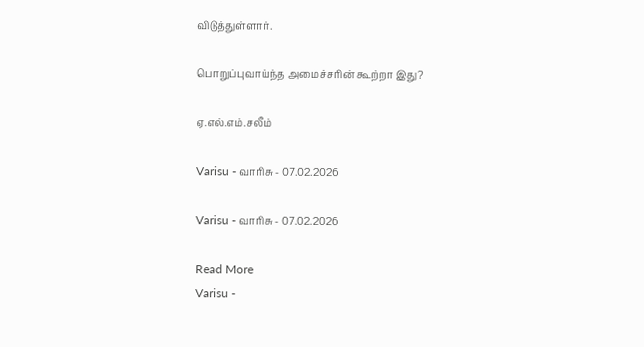விடுத்துள்ளார்.

பொறுப்புவாய்ந்த அமைச்சரின் கூற்றா இது?

ஏ.எல்.எம்.சலீம்

Varisu - வாரிசு - 07.02.2026

Varisu - வாரிசு - 07.02.2026

Read More
Varisu -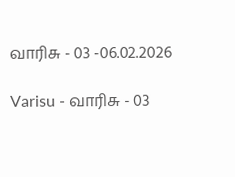வாரிசு - 03 -06.02.2026

Varisu - வாரிசு - 03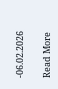-06.02.2026

Read More